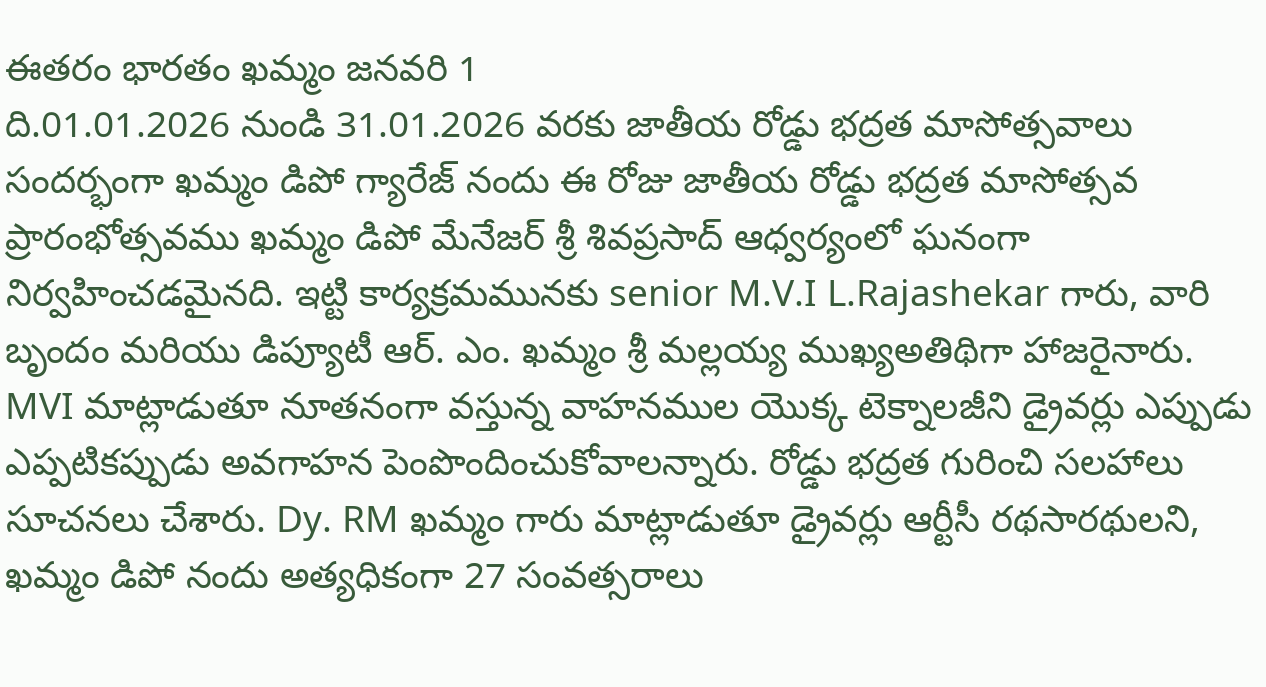ఈతరం భారతం ఖమ్మం జనవరి 1
ది.01.01.2026 నుండి 31.01.2026 వరకు జాతీయ రోడ్డు భద్రత మాసోత్సవాలు సందర్భంగా ఖమ్మం డిపో గ్యారేజ్ నందు ఈ రోజు జాతీయ రోడ్డు భద్రత మాసోత్సవ ప్రారంభోత్సవము ఖమ్మం డిపో మేనేజర్ శ్రీ శివప్రసాద్ ఆధ్వర్యంలో ఘనంగా నిర్వహించడమైనది. ఇట్టి కార్యక్రమమునకు senior M.V.I L.Rajashekar గారు, వారి బృందం మరియు డిప్యూటీ ఆర్. ఎం. ఖమ్మం శ్రీ మల్లయ్య ముఖ్యఅతిథిగా హాజరైనారు. MVI మాట్లాడుతూ నూతనంగా వస్తున్న వాహనముల యొక్క టెక్నాలజీని డ్రైవర్లు ఎప్పుడు ఎప్పటికప్పుడు అవగాహన పెంపొందించుకోవాలన్నారు. రోడ్డు భద్రత గురించి సలహాలు సూచనలు చేశారు. Dy. RM ఖమ్మం గారు మాట్లాడుతూ డ్రైవర్లు ఆర్టీసీ రథసారథులని, ఖమ్మం డిపో నందు అత్యధికంగా 27 సంవత్సరాలు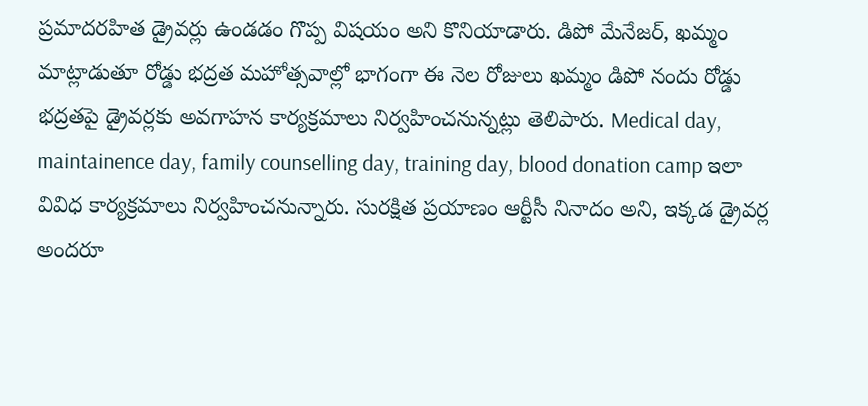ప్రమాదరహిత డ్రైవర్లు ఉండడం గొప్ప విషయం అని కొనియాడారు. డిపో మేనేజర్, ఖమ్మం మాట్లాడుతూ రోడ్డు భద్రత మహోత్సవాల్లో భాగంగా ఈ నెల రోజులు ఖమ్మం డిపో నందు రోడ్డు భద్రతపై డ్రైవర్లకు అవగాహన కార్యక్రమాలు నిర్వహించనున్నట్లు తెలిపారు. Medical day, maintainence day, family counselling day, training day, blood donation camp ఇలా వివిధ కార్యక్రమాలు నిర్వహించనున్నారు. సురక్షిత ప్రయాణం ఆర్టీసీ నినాదం అని, ఇక్కడ డ్రైవర్ల అందరూ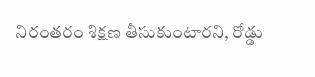నిరంతరం శిక్షణ తీసుకుంటారని, రోడ్డు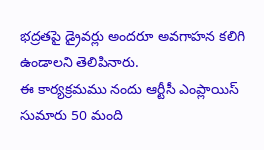భద్రతపై డ్రైవర్లు అందరూ అవగాహన కలిగి ఉండాలని తెలిపినారు.
ఈ కార్యక్రమము నందు ఆర్టీసీ ఎంప్లాయిస్ సుమారు 50 మంది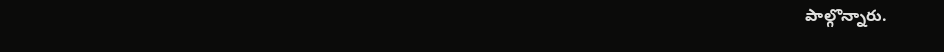పాల్గొన్నారు.